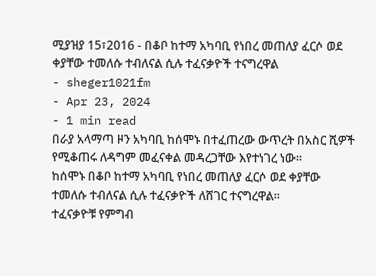ሚያዝያ 15፣2016 - በቆቦ ከተማ አካባቢ የነበረ መጠለያ ፈርሶ ወደ ቀያቸው ተመለሱ ተብለናል ሲሉ ተፈናቃዮች ተናግረዋል
- sheger1021fm
- Apr 23, 2024
- 1 min read
በራያ አላማጣ ዞን አካባቢ ከሰሞኑ በተፈጠረው ውጥረት በአስር ሺዎች የሚቆጠሩ ለዳግም መፈናቀል መዳረጋቸው እየተነገረ ነው፡፡
ከሰሞኑ በቆቦ ከተማ አካባቢ የነበረ መጠለያ ፈርሶ ወደ ቀያቸው ተመለሱ ተብለናል ሲሉ ተፈናቃዮች ለሸገር ተናግረዋል፡፡
ተፈናቃዮቹ የምግብ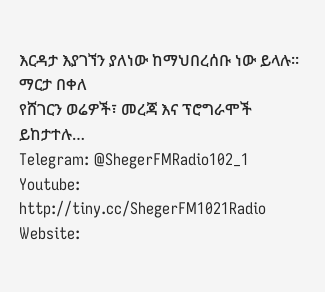እርዳታ እያገኘን ያለነው ከማህበረሰቡ ነው ይላሉ፡፡
ማርታ በቀለ
የሸገርን ወሬዎች፣ መረጃ እና ፕሮግራሞች ይከታተሉ…
Telegram: @ShegerFMRadio102_1
Youtube: http://tiny.cc/ShegerFM1021Radio
Website: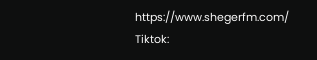https://www.shegerfm.com/
Tiktok: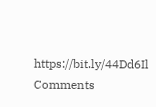https://bit.ly/44Dd6Il
Comments